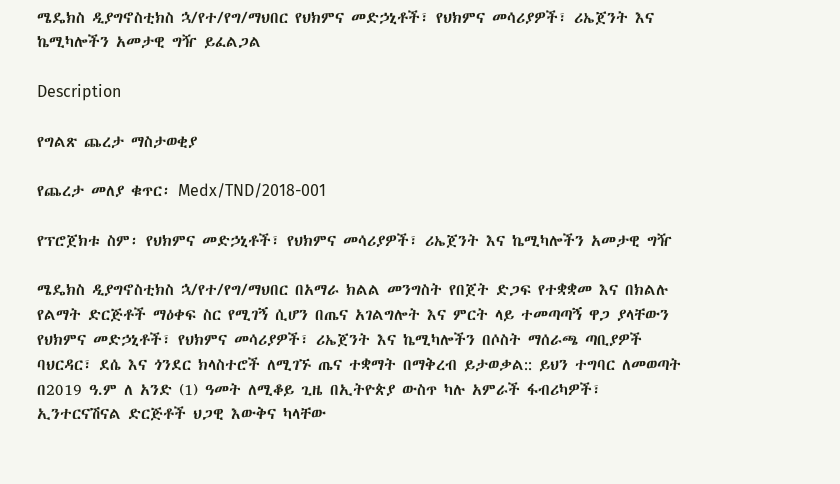ሜዴክስ ዲያግኖስቲክስ ኋ/የተ/የግ/ማህበር የህክምና መድኃኒቶች፣ የህክምና መሳሪያዎች፣ ሪኤጀንት እና ኬሚካሎችን አመታዊ ግዥ ይፈልጋል

Description

የግልጽ ጨረታ ማስታወቂያ

የጨረታ መለያ ቁጥር፡ Medx/TND/2018-001

የፕሮጀክቱ ስም፡ የህክምና መድኃኒቶች፣ የህክምና መሳሪያዎች፣ ሪኤጀንት እና ኬሚካሎችን አመታዊ ግዥ

ሜዴክስ ዲያግኖስቲክስ ኋ/የተ/የግ/ማህበር በአማራ ክልል መንግስት የበጀት ድጋፍ የተቋቋመ እና በክልሉ የልማት ድርጅቶች ማዕቀፍ ስር የሚገኝ ሲሆን በጤና አገልግሎት እና ምርት ላይ ተመጣጣኝ ዋጋ ያላቸውን የህክምና መድኃኒቶች፣ የህክምና መሳሪያዎች፣ ሪኤጀንት እና ኬሚካሎችን በሶስት ማሰራጫ ጣቢያዎች ባህርዳር፣ ደሴ እና ጎንደር ክላስተሮች ለሚገኙ ጤና ተቋማት በማቅረብ ይታወቃል:: ይህን ተግባር ለመወጣት በ2019 ዓ.ም ለ አንድ (1) ዓመት ለሚቆይ ጊዜ በኢትዮጵያ ውስጥ ካሉ አምራች ፋብሪካዎች፣ ኢንተርናሽናል ድርጅቶች ህጋዊ እውቅና ካላቸው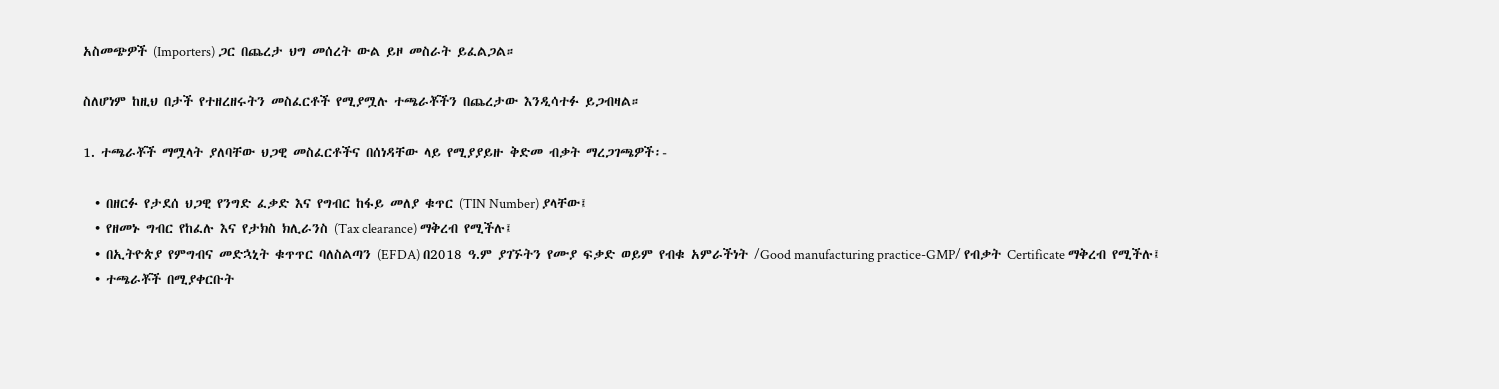አስመጭዎች (Importers) ጋር በጨረታ ህግ መሰረት ውል ይዞ መስራት ይፈልጋል።

ስለሆነም ከዚህ በታች የተዘረዘሩትን መስፈርቶች የሚያሟሉ ተጫራቾችን በጨረታው እንዲሳተፉ ይጋብዛል።

1. ተጫራቾች ማሟላት ያለባቸው ህጋዊ መስፈርቶችና በሰነዳቸው ላይ የሚያያይዙ ቅድመ ብቃት ማረጋገጫዎች፡-

  • በዘርፉ የታደሰ ህጋዊ የንግድ ፈቃድ እና የግብር ከፋይ መለያ ቁጥር (TIN Number) ያላቸው፤
  • የዘመኑ ግብር የከፈሉ እና የታክስ ክሊራንስ (Tax clearance) ማቅረብ የሚችሉ፤
  • በኢትዮጵያ የምግብና መድኋኒት ቁጥጥር ባለስልጣን (EFDA) በ2018 ዓ.ም ያገኙትን የሙያ ፍቃድ ወይም የብቁ አምራችነት /Good manufacturing practice-GMP/ የብቃት Certificate ማቅረብ የሚችሉ፤
  • ተጫራቾች በሚያቀርቡት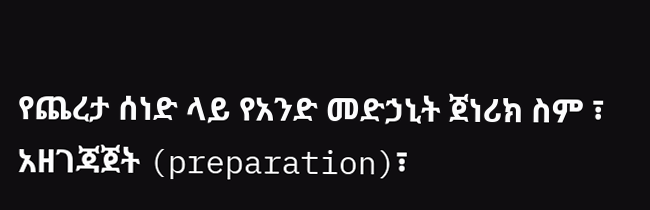የጨረታ ሰነድ ላይ የአንድ መድኃኒት ጀነሪክ ስም ፣ አዘገጃጀት (preparation)፣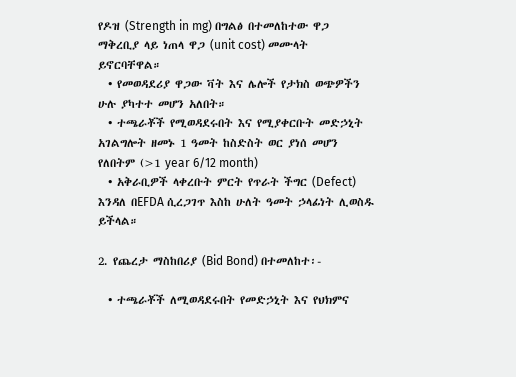የዶዝ (Strength in mg) በግልፅ በተመለከተው ዋጋ ማቅረቢያ ላይ ነጠላ ዋጋ (unit cost) መሙላት ይኖርባቸዋል።
  • የመወዳደሪያ ዋጋው ቫት እና ሌሎች የታክስ ወጭዎችን ሁሉ ያካተተ መሆን አለበት።
  • ተጫራቾች የሚወዳደሩበት እና የሚያቀርቡት መድኃኒት አገልግሎት ዘመኑ 1 ዓመት ከስድስት ወር ያነሰ መሆን የለበትም (>1 year 6/12 month)
  • አቅራቢዎች ላቀረቡት ምርት የጥራት ችግር (Defect) እንዳለ በEFDA ሲረጋገጥ እስከ ሁለት ዓመት ኃላፊነት ሊወስዱ ይችላል።

2. የጨረታ ማስከበሪያ (Bid Bond) በተመለከተ፡-

  • ተጫራቾች ለሚወዳደሩበት የመድኃኒት እና የህክምና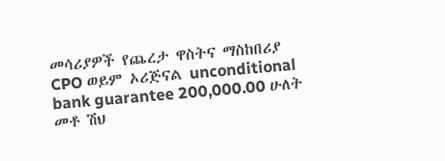መሳሪያዎች የጨረታ ዋስትና ማስከበሪያ CPO ወይም ኦሪጅናል unconditional bank guarantee 200,000.00 ሁለት መቶ ሽህ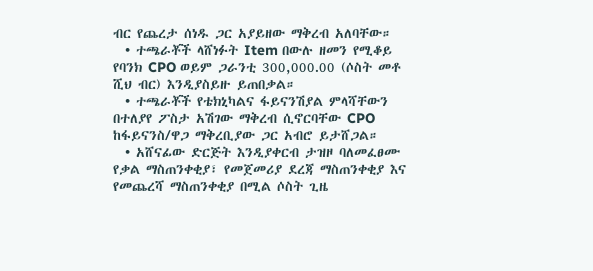ብር የጨረታ ሰነዱ ጋር አያይዘው ማቅረብ አለባቸው።
  • ተጫራቾች ላሸነፉት Item በውሉ ዘመን የሚቆይ የባንክ CPO ወይም ጋራንቲ 300,000.00 (ሶስት መቶ ሺህ ብር) እንዲያስይዙ ይጠበቃል።
  • ተጫራቾች የቴክኒካልና ፋይናንሽያል ምላሻቸውን በተለያየ ፖስታ አሽገው ማቅረብ ሲኖርባቸው CPO ከፋይናንስ/ዋጋ ማቅረቢያው ጋር አብሮ ይታሸጋል።
  • አሸናፊው ድርጅት እንዲያቀርብ ታዝዞ ባለመፈፀሙ የቃል ማስጠንቀቂያ፣ የመጀመሪያ ደረጃ ማስጠንቀቂያ እና የመጨረሻ ማስጠንቀቂያ በሚል ሶስት ጊዜ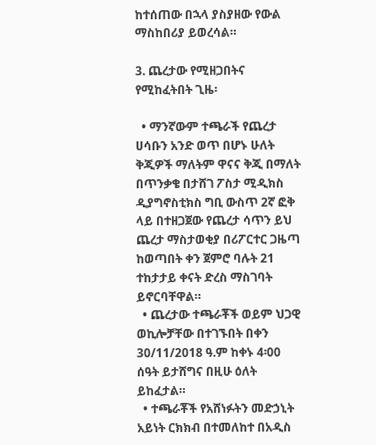ከተሰጠው በኋላ ያስያዘው የውል ማስከበሪያ ይወረሳል።

3. ጨረታው የሚዘጋበትና የሚከፈትበት ጊዜ፡

  • ማንኛውም ተጫራች የጨረታ ሀሳቡን አንድ ወጥ በሆኑ ሁለት ቅጂዎች ማለትም ዋናና ቅጂ በማለት በጥንቃቄ በታሸገ ፖስታ ሚዲክስ ዲያግኖስቲክስ ግቢ ውስጥ 2ኛ ፎቅ ላይ በተዘጋጀው የጨረታ ሳጥን ይህ ጨረታ ማስታወቂያ በሪፖርተር ጋዜጣ ከወጣበት ቀን ጀምሮ ባሉት 21 ተከታታይ ቀናት ድረስ ማስገባት ይኖርባቸዋል።
  • ጨረታው ተጫራቾች ወይም ህጋዊ ወኪሎቻቸው በተገኙበት በቀን 30/11/2018 ዓ.ም ከቀኑ 4፡00 ሰዓት ይታሸግና በዚሁ ዕለት ይከፈታል።
  • ተጫራቾች የአሸነፉትን መድኃኒት አይነት ርክክብ በተመለከተ በአዲስ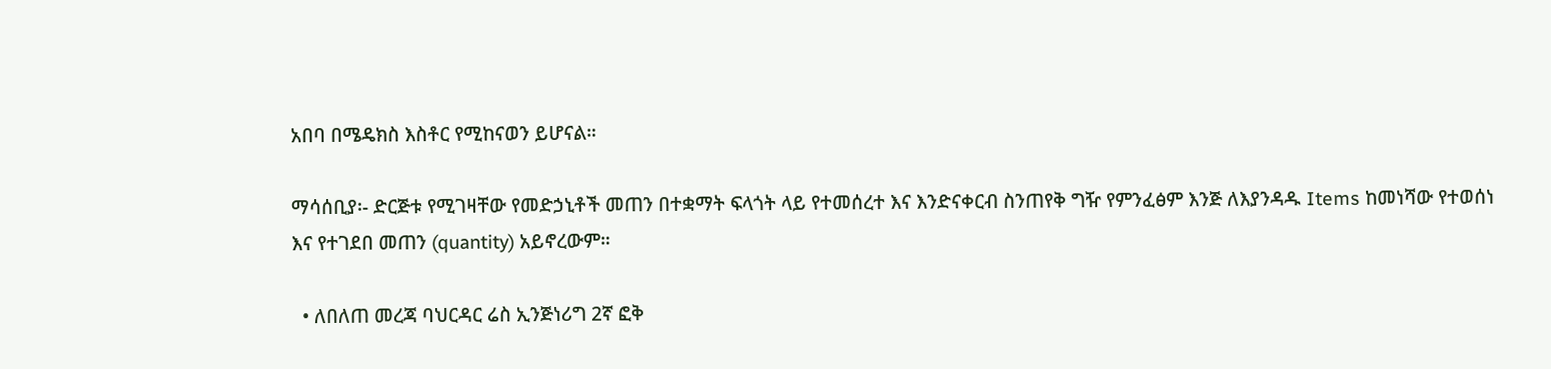አበባ በሜዴክስ እስቶር የሚከናወን ይሆናል።

ማሳሰቢያ፡- ድርጅቱ የሚገዛቸው የመድኃኒቶች መጠን በተቋማት ፍላጎት ላይ የተመሰረተ እና እንድናቀርብ ስንጠየቅ ግዥ የምንፈፅም እንጅ ለእያንዳዱ Items ከመነሻው የተወሰነ እና የተገደበ መጠን (quantity) አይኖረውም።

  • ለበለጠ መረጃ ባህርዳር ሬስ ኢንጅነሪግ 2ኛ ፎቅ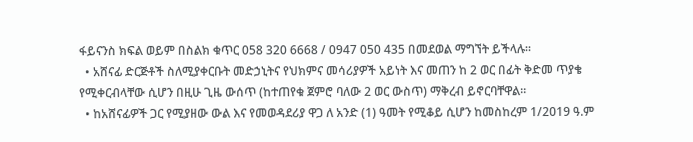ፋይናንስ ክፍል ወይም በስልክ ቁጥር 058 320 6668 / 0947 050 435 በመደወል ማግኘት ይችላሉ።
  • አሸናፊ ድርጅቶች ስለሚያቀርቡት መድኃኒትና የህክምና መሳሪያዎች አይነት እና መጠን ከ 2 ወር በፊት ቅድመ ጥያቄ የሚቀርብላቸው ሲሆን በዚሁ ጊዜ ውሰጥ (ከተጠየቁ ጀምሮ ባለው 2 ወር ውስጥ) ማቅረብ ይኖርባቸዋል።
  • ከአሸናፊዎች ጋር የሚያዘው ውል እና የመወዳደሪያ ዋጋ ለ አንድ (1) ዓመት የሚቆይ ሲሆን ከመስከረም 1/2019 ዓ.ም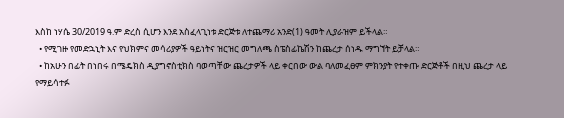እስከ ነሃሴ 30/2019 ዓ.ም ድረስ ሲሆን እንደ አስፈላጊነቱ ድርጅቱ ለተጨማሪ አንድ(1) ዓመት ሊያራዝም ይችላል።
  • የሚገዙ የመድኋኒት እና የህክምና መሳሪያዎች ዓይነትና ዝርዝር መግለጫ ስፔስፊኬሽን ከጨረታ ሰነዱ ማግኘት ይቻላል።
  • ከአሁን በፊት በነበሩ በሜዴክስ ዲያግኖስቲክስ ባወጣቸው ጨረታዎች ላይ ቀርበው ውል ባለመፈፀም ምክንያት የተቀጡ ድርጅቶች በዚህ ጨረታ ላይ የማይሳተፉ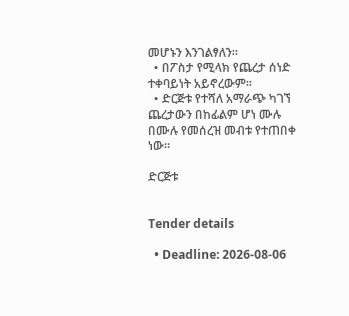መሆኑን እንገልፃለን።
  • በፖስታ የሚላክ የጨረታ ሰነድ ተቀባይነት አይኖረውም።
  • ድርጅቱ የተሻለ አማራጭ ካገኘ ጨረታውን በከፊልም ሆነ ሙሉ በሙሉ የመሰረዝ መብቱ የተጠበቀ ነው።

ድርጅቱ


Tender details

  • Deadline: 2026-08-06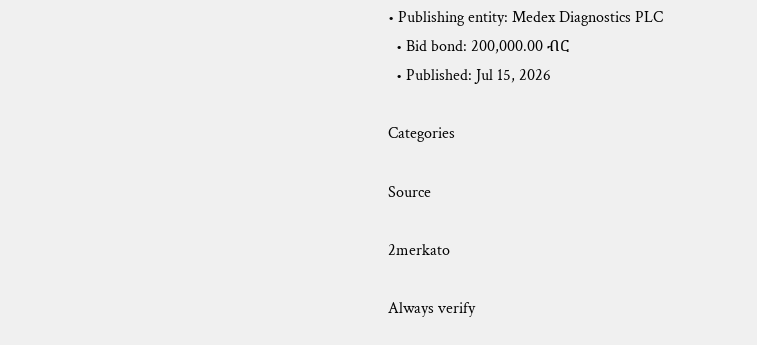• Publishing entity: Medex Diagnostics PLC
  • Bid bond: 200,000.00 ብር
  • Published: Jul 15, 2026

Categories

Source

2merkato

Always verify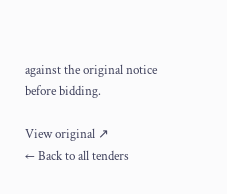against the original notice before bidding.

View original ↗
← Back to all tenders